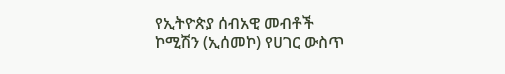የኢትዮጵያ ሰብአዊ መብቶች ኮሚሽን (ኢሰመኮ) የሀገር ውስጥ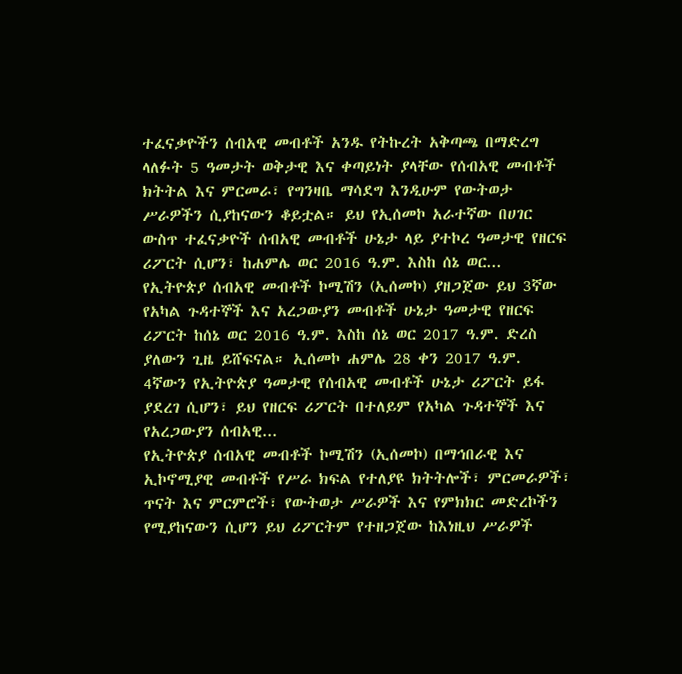ተፈናቃዮችን ሰብአዊ መብቶች አንዱ የትኩረት አቅጣጫ በማድረግ ላለፉት 5 ዓመታት ወቅታዊ እና ቀጣይነት ያላቸው የሰብአዊ መብቶች ክትትል እና ምርመራ፣ የግንዛቤ ማሳደግ እንዲሁም የውትወታ ሥራዎችን ሲያከናውን ቆይቷል። ይህ የኢሰመኮ አራተኛው በሀገር ውስጥ ተፈናቃዮች ሰብአዊ መብቶች ሁኔታ ላይ ያተኮረ ዓመታዊ የዘርፍ ሪፖርት ሲሆን፣ ከሐምሌ ወር 2016 ዓ.ም. እስከ ሰኔ ወር...
የኢትዮጵያ ሰብአዊ መብቶች ኮሚሽን (ኢሰመኮ) ያዘጋጀው ይህ 3ኛው የአካል ጉዳተኞች እና አረጋውያን መብቶች ሁኔታ ዓመታዊ የዘርፍ ሪፖርት ከሰኔ ወር 2016 ዓ.ም. እስከ ሰኔ ወር 2017 ዓ.ም. ድረስ ያለውን ጊዜ ይሸፍናል። ኢሰመኮ ሐምሌ 28 ቀን 2017 ዓ.ም. 4ኛውን የኢትዮጵያ ዓመታዊ የሰብአዊ መብቶች ሁኔታ ሪፖርት ይፋ ያደረገ ሲሆን፣ ይህ የዘርፍ ሪፖርት በተለይም የአካል ጉዳተኞች እና የአረጋውያን ሰብአዊ...
የኢትዮጵያ ሰብአዊ መብቶች ኮሚሽን (ኢሰመኮ) በማኅበራዊ እና ኢኮኖሚያዊ መብቶች የሥራ ክፍል የተለያዩ ክትትሎች፣ ምርመራዎች፣ ጥናት እና ምርምሮች፣ የውትወታ ሥራዎች እና የምክክር መድረኮችን የሚያከናውን ሲሆን ይህ ሪፖርትም የተዘጋጀው ከእነዚህ ሥራዎች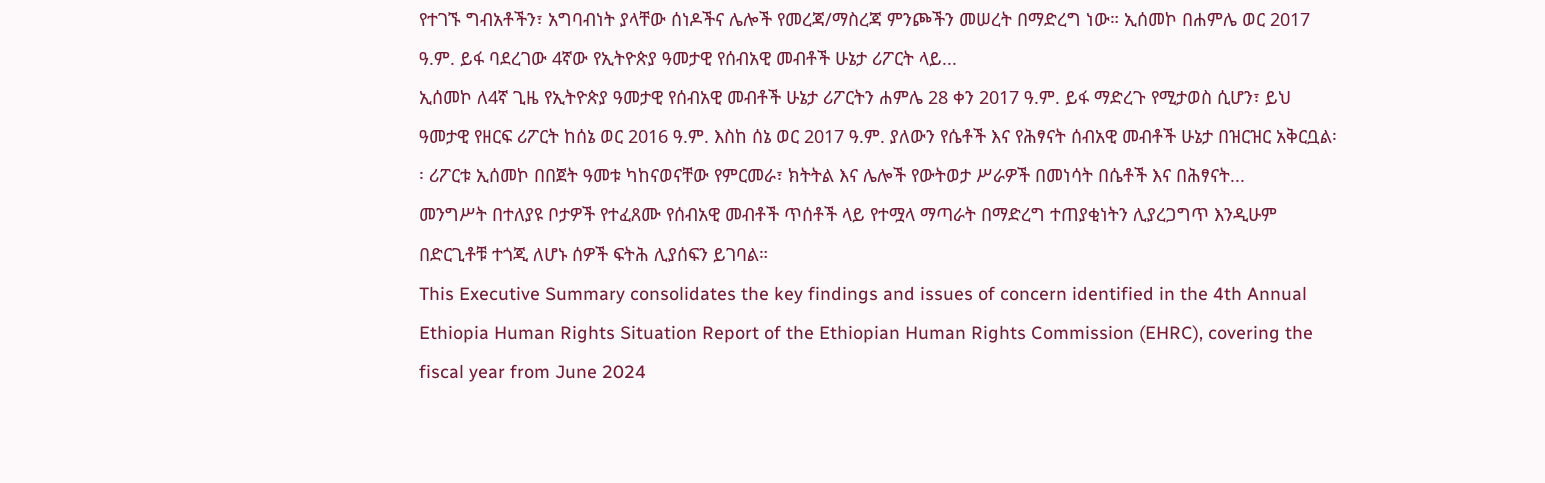የተገኙ ግብአቶችን፣ አግባብነት ያላቸው ሰነዶችና ሌሎች የመረጃ/ማስረጃ ምንጮችን መሠረት በማድረግ ነው። ኢሰመኮ በሐምሌ ወር 2017 ዓ.ም. ይፋ ባደረገው 4ኛው የኢትዮጵያ ዓመታዊ የሰብአዊ መብቶች ሁኔታ ሪፖርት ላይ...
ኢሰመኮ ለ4ኛ ጊዜ የኢትዮጵያ ዓመታዊ የሰብአዊ መብቶች ሁኔታ ሪፖርትን ሐምሌ 28 ቀን 2017 ዓ.ም. ይፋ ማድረጉ የሚታወስ ሲሆን፣ ይህ ዓመታዊ የዘርፍ ሪፖርት ከሰኔ ወር 2016 ዓ.ም. እስከ ሰኔ ወር 2017 ዓ.ም. ያለውን የሴቶች እና የሕፃናት ሰብአዊ መብቶች ሁኔታ በዝርዝር አቅርቧል፡፡ ሪፖርቱ ኢሰመኮ በበጀት ዓመቱ ካከናወናቸው የምርመራ፣ ክትትል እና ሌሎች የውትወታ ሥራዎች በመነሳት በሴቶች እና በሕፃናት...
መንግሥት በተለያዩ ቦታዎች የተፈጸሙ የሰብአዊ መብቶች ጥሰቶች ላይ የተሟላ ማጣራት በማድረግ ተጠያቂነትን ሊያረጋግጥ እንዲሁም በድርጊቶቹ ተጎጂ ለሆኑ ሰዎች ፍትሕ ሊያሰፍን ይገባል።
This Executive Summary consolidates the key findings and issues of concern identified in the 4th Annual Ethiopia Human Rights Situation Report of the Ethiopian Human Rights Commission (EHRC), covering the fiscal year from June 2024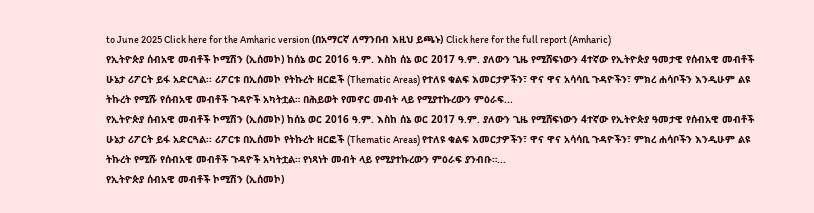to June 2025 Click here for the Amharic version (በአማርኛ ለማንበብ እዚህ ይጫኑ) Click here for the full report (Amharic)
የኢትዮጵያ ሰብአዊ መብቶች ኮሚሽን (ኢሰመኮ) ከሰኔ ወር 2016 ዓ.ም. እስከ ሰኔ ወር 2017 ዓ.ም. ያለውን ጊዜ የሚሸፍነውን 4ተኛው የኢትዮጵያ ዓመታዊ የሰብአዊ መብቶች ሁኔታ ሪፖርት ይፋ አድርጓል፡፡ ሪፖርቱ በኢሰመኮ የትኩረት ዘርፎች (Thematic Areas) የተለዩ ቁልፍ እመርታዎችን፣ ዋና ዋና አሳሳቢ ጉዳዮችን፣ ምክረ ሐሳቦችን እንዲሁም ልዩ ትኩረት የሚሹ የሰብአዊ መብቶች ጉዳዮች አካትቷል። በሕይወት የመኖር መብት ላይ የሚያተኩረውን ምዕራፍ...
የኢትዮጵያ ሰብአዊ መብቶች ኮሚሽን (ኢሰመኮ) ከሰኔ ወር 2016 ዓ.ም. እስከ ሰኔ ወር 2017 ዓ.ም. ያለውን ጊዜ የሚሸፍነውን 4ተኛው የኢትዮጵያ ዓመታዊ የሰብአዊ መብቶች ሁኔታ ሪፖርት ይፋ አድርጓል፡፡ ሪፖርቱ በኢሰመኮ የትኩረት ዘርፎች (Thematic Areas) የተለዩ ቁልፍ እመርታዎችን፣ ዋና ዋና አሳሳቢ ጉዳዮችን፣ ምክረ ሐሳቦችን እንዲሁም ልዩ ትኩረት የሚሹ የሰብአዊ መብቶች ጉዳዮች አካትቷል። የነጻነት መብት ላይ የሚያተኩረውን ምዕራፍ ያንብቡ።...
የኢትዮጵያ ሰብአዊ መብቶች ኮሚሽን (ኢሰመኮ)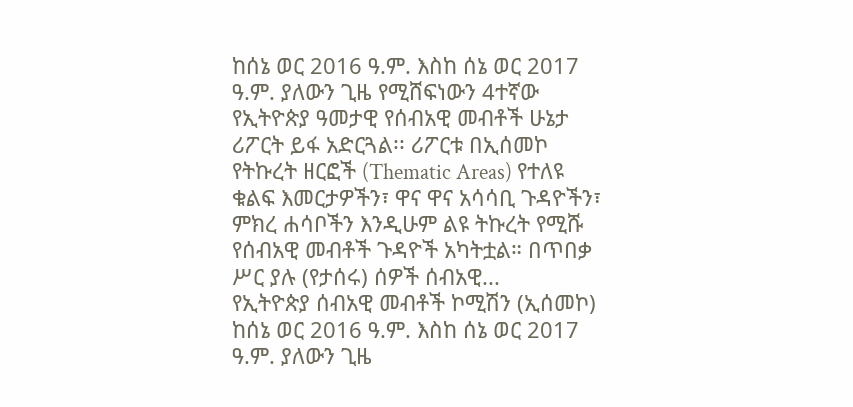ከሰኔ ወር 2016 ዓ.ም. እስከ ሰኔ ወር 2017 ዓ.ም. ያለውን ጊዜ የሚሸፍነውን 4ተኛው የኢትዮጵያ ዓመታዊ የሰብአዊ መብቶች ሁኔታ ሪፖርት ይፋ አድርጓል፡፡ ሪፖርቱ በኢሰመኮ የትኩረት ዘርፎች (Thematic Areas) የተለዩ ቁልፍ እመርታዎችን፣ ዋና ዋና አሳሳቢ ጉዳዮችን፣ ምክረ ሐሳቦችን እንዲሁም ልዩ ትኩረት የሚሹ የሰብአዊ መብቶች ጉዳዮች አካትቷል። በጥበቃ ሥር ያሉ (የታሰሩ) ሰዎች ሰብአዊ...
የኢትዮጵያ ሰብአዊ መብቶች ኮሚሽን (ኢሰመኮ) ከሰኔ ወር 2016 ዓ.ም. እስከ ሰኔ ወር 2017 ዓ.ም. ያለውን ጊዜ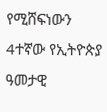የሚሸፍነውን 4ተኛው የኢትዮጵያ ዓመታዊ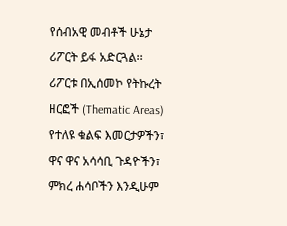የሰብአዊ መብቶች ሁኔታ ሪፖርት ይፋ አድርጓል፡፡ ሪፖርቱ በኢሰመኮ የትኩረት ዘርፎች (Thematic Areas) የተለዩ ቁልፍ እመርታዎችን፣ ዋና ዋና አሳሳቢ ጉዳዮችን፣ ምክረ ሐሳቦችን እንዲሁም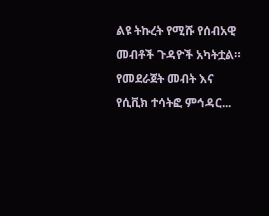ልዩ ትኩረት የሚሹ የሰብአዊ መብቶች ጉዳዮች አካትቷል። የመደራጀት መብት እና የሲቪክ ተሳትፎ ምኅዳር...